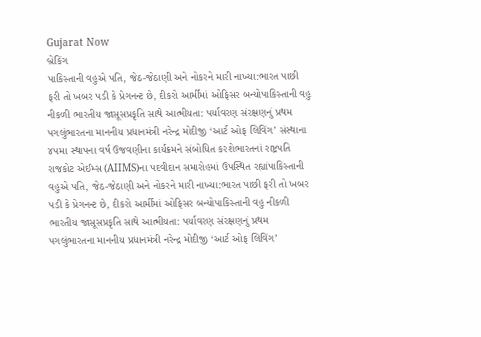Gujarat Now
બ્રેકિંગ
પાકિસ્તાની વહુએ પતિ, જેઠ-જેઠાણી અને નોકરને મારી નાખ્યા:ભારત પાછી ફરી તો ખબર પડી કે પ્રેગનન્ટ છે, દીકરો આર્મીમાં ઓફિસર બન્યોપાકિસ્તાની વહુ નીકળી ભારતીય જાસૂસપ્રકૃતિ સાથે આત્મીયતા: પર્યાવરણ સંરક્ષણનું પ્રથમ પગલુંભારતના માનનીય પ્રધાનમંત્રી નરેન્દ્ર મોદીજી ‘આર્ટ ઓફ લિવિંગ’ સંસ્થાના ૪૫મા સ્થાપના વર્ષ ઉજવણીના કાર્યક્રમને સંબોધિત કરશેભારતનાં રાષ્ટ્રપતિ રાજકોટ એઈમ્સ (AIIMS)ના પદવીદાન સમારોહમાં ઉપસ્થિત રહ્યાંપાકિસ્તાની વહુએ પતિ, જેઠ-જેઠાણી અને નોકરને મારી નાખ્યા:ભારત પાછી ફરી તો ખબર પડી કે પ્રેગનન્ટ છે, દીકરો આર્મીમાં ઓફિસર બન્યોપાકિસ્તાની વહુ નીકળી ભારતીય જાસૂસપ્રકૃતિ સાથે આત્મીયતા: પર્યાવરણ સંરક્ષણનું પ્રથમ પગલુંભારતના માનનીય પ્રધાનમંત્રી નરેન્દ્ર મોદીજી ‘આર્ટ ઓફ લિવિંગ’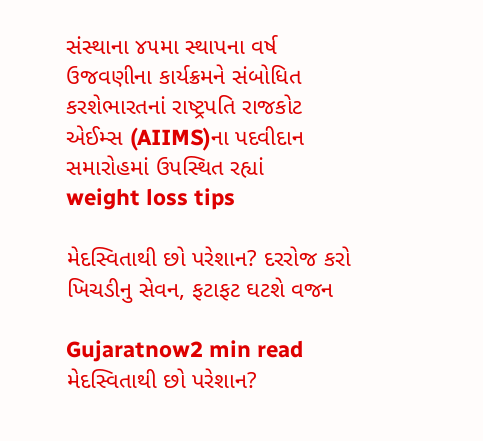સંસ્થાના ૪૫મા સ્થાપના વર્ષ ઉજવણીના કાર્યક્રમને સંબોધિત કરશેભારતનાં રાષ્ટ્રપતિ રાજકોટ એઈમ્સ (AIIMS)ના પદવીદાન સમારોહમાં ઉપસ્થિત રહ્યાં
weight loss tips

મેદસ્વિતાથી છો પરેશાન? દરરોજ કરો ખિચડીનુ સેવન, ફટાફટ ઘટશે વજન

Gujaratnow2 min read
મેદસ્વિતાથી છો પરેશાન?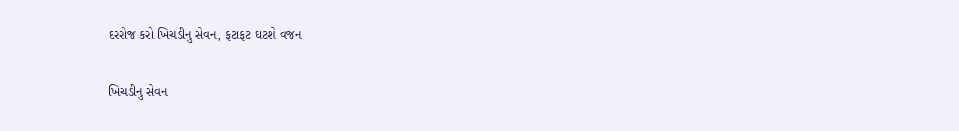દરરોજ કરો ખિચડીનુ સેવન, ફટાફટ ઘટશે વજન

ખિચડીનુ સેવન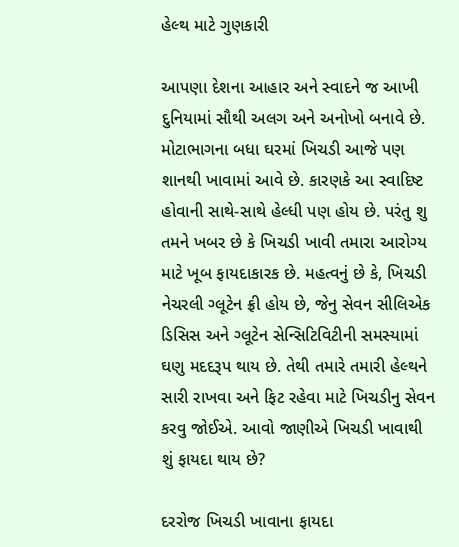હેલ્થ માટે ગુણકારી

આપણા દેશના આહાર અને સ્વાદને જ આખી દુનિયામાં સૌથી અલગ અને અનોખો બનાવે છે.  મોટાભાગના બધા ઘરમાં ખિચડી આજે પણ શાનથી ખાવામાં આવે છે. કારણકે આ સ્વાદિષ્ટ હોવાની સાથે-સાથે હેલ્ધી પણ હોય છે. પરંતુ શુ તમને ખબર છે કે ખિચડી ખાવી તમારા આરોગ્ય માટે ખૂબ ફાયદાકારક છે. મહત્વનું છે કે, ખિચડી નેચરલી ગ્લૂટેન ફ્રી હોય છે, જેનુ સેવન સીલિએક ડિસિસ અને ગ્લૂટેન સેન્સિટિવિટીની સમસ્યામાં ઘણુ મદદરૂપ થાય છે. તેથી તમારે તમારી હેલ્થને સારી રાખવા અને ફિટ રહેવા માટે ખિચડીનુ સેવન કરવુ જોઈએ. આવો જાણીએ ખિચડી ખાવાથી શું ફાયદા થાય છે?

દરરોજ ખિચડી ખાવાના ફાયદા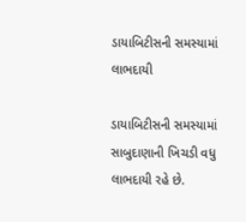ડાયાબિટીસની સમસ્યામાં લાભદાયી

ડાયાબિટીસની સમસ્યામાં સાબુદાણાની ખિચડી વધુ લાભદાયી રહે છે.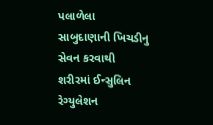પલાળેલા સાબુદાણાની ખિચડીનુ સેવન કરવાથી શરીરમાં ઈન્સુલિન રેગ્યુલેશન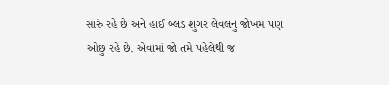સારું રહે છે અને હાઈ બ્લડ શુગર લેવલનુ જોખમ પણ ઓછુ રહે છે. એવામાં જો તમે પહેલેથી જ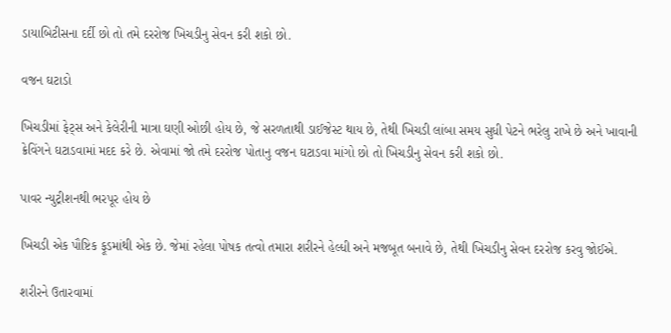ડાયાબિટીસના દર્દી છો તો તમે દરરોજ ખિચડીનુ સેવન કરી શકો છો.

વજન ઘટાડો

ખિચડીમાં ફેટ્સ અને કેલેરીની માત્રા ઘણી ઓછી હોય છે, જે સરળતાથી ડાઈજેસ્ટ થાય છે, તેથી ખિચડી લાંબા સમય સુધી પેટને ભરેલુ રાખે છે અને ખાવાની ક્રેવિંગને ઘટાડવામાં મદદ કરે છે. એવામાં જો તમે દરરોજ પોતાનુ વજન ઘટાડવા માંગો છો તો ખિચડીનુ સેવન કરી શકો છો.

પાવર ન્યુટ્રીશનથી ભરપૂર હોય છે

ખિચડી એક પૌષ્ટિક ફૂડમાંથી એક છે. જેમાં રહેલા પોષક તત્વો તમારા શરીરને હેલ્ધી અને મજબૂત બનાવે છે, તેથી ખિચડીનુ સેવન દરરોજ કરવુ જોઈએ.

શરીરને ઉતારવામાં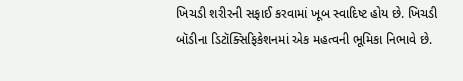ખિચડી શરીરની સફાઈ કરવામાં ખૂબ સ્વાદિષ્ટ હોય છે. ખિચડી બૉડીના ડિટૉક્સિફિકેશનમાં એક મહત્વની ભૂમિકા નિભાવે છે.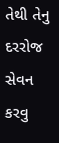તેથી તેનુ દરરોજ સેવન કરવુ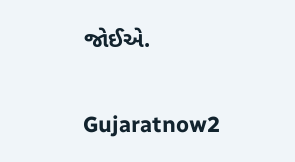જોઈએ.

Gujaratnow2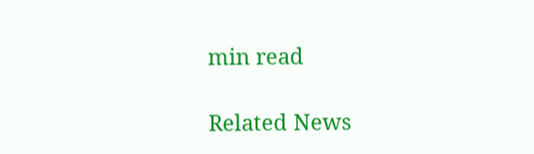min read

Related News